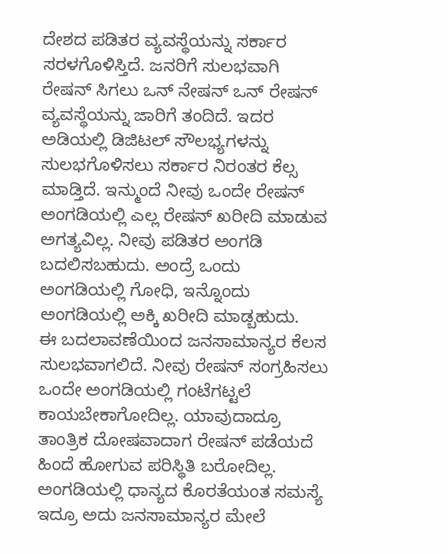ದೇಶದ ಪಡಿತರ ವ್ಯವಸ್ಥೆಯನ್ನು ಸರ್ಕಾರ ಸರಳಗೊಳಿಸ್ತಿದೆ. ಜನರಿಗೆ ಸುಲಭವಾಗಿ ರೇಷನ್ ಸಿಗಲು ಒನ್ ನೇಷನ್ ಒನ್ ರೇಷನ್ ವ್ಯವಸ್ಥೆಯನ್ನು ಜಾರಿಗೆ ತಂದಿದೆ. ಇದರ ಅಡಿಯಲ್ಲಿ ಡಿಜಿಟಲ್ ಸೌಲಭ್ಯಗಳನ್ನು ಸುಲಭಗೊಳಿಸಲು ಸರ್ಕಾರ ನಿರಂತರ ಕೆಲ್ಸ ಮಾಡ್ತಿದೆ. ಇನ್ಮುಂದೆ ನೀವು ಒಂದೇ ರೇಷನ್ ಅಂಗಡಿಯಲ್ಲಿ ಎಲ್ಲ ರೇಷನ್ ಖರೀದಿ ಮಾಡುವ ಅಗತ್ಯವಿಲ್ಲ. ನೀವು ಪಡಿತರ ಅಂಗಡಿ ಬದಲಿಸಬಹುದು. ಅಂದ್ರೆ ಒಂದು ಅಂಗಡಿಯಲ್ಲಿ ಗೋಧಿ, ಇನ್ನೊಂದು ಅಂಗಡಿಯಲ್ಲಿ ಅಕ್ಕಿ ಖರೀದಿ ಮಾಡ್ಬಹುದು.
ಈ ಬದಲಾವಣೆಯಿಂದ ಜನಸಾಮಾನ್ಯರ ಕೆಲಸ ಸುಲಭವಾಗಲಿದೆ. ನೀವು ರೇಷನ್ ಸಂಗ್ರಹಿಸಲು ಒಂದೇ ಅಂಗಡಿಯಲ್ಲಿ ಗಂಟೆಗಟ್ಟಲೆ ಕಾಯಬೇಕಾಗೋದಿಲ್ಲ. ಯಾವುದಾದ್ರೂ ತಾಂತ್ರಿಕ ದೋಷವಾದಾಗ ರೇಷನ್ ಪಡೆಯದೆ ಹಿಂದೆ ಹೋಗುವ ಪರಿಸ್ಥಿತಿ ಬರೋದಿಲ್ಲ. ಅಂಗಡಿಯಲ್ಲಿ ಧಾನ್ಯದ ಕೊರತೆಯಂತ ಸಮಸ್ಯೆ ಇದ್ರೂ ಅದು ಜನಸಾಮಾನ್ಯರ ಮೇಲೆ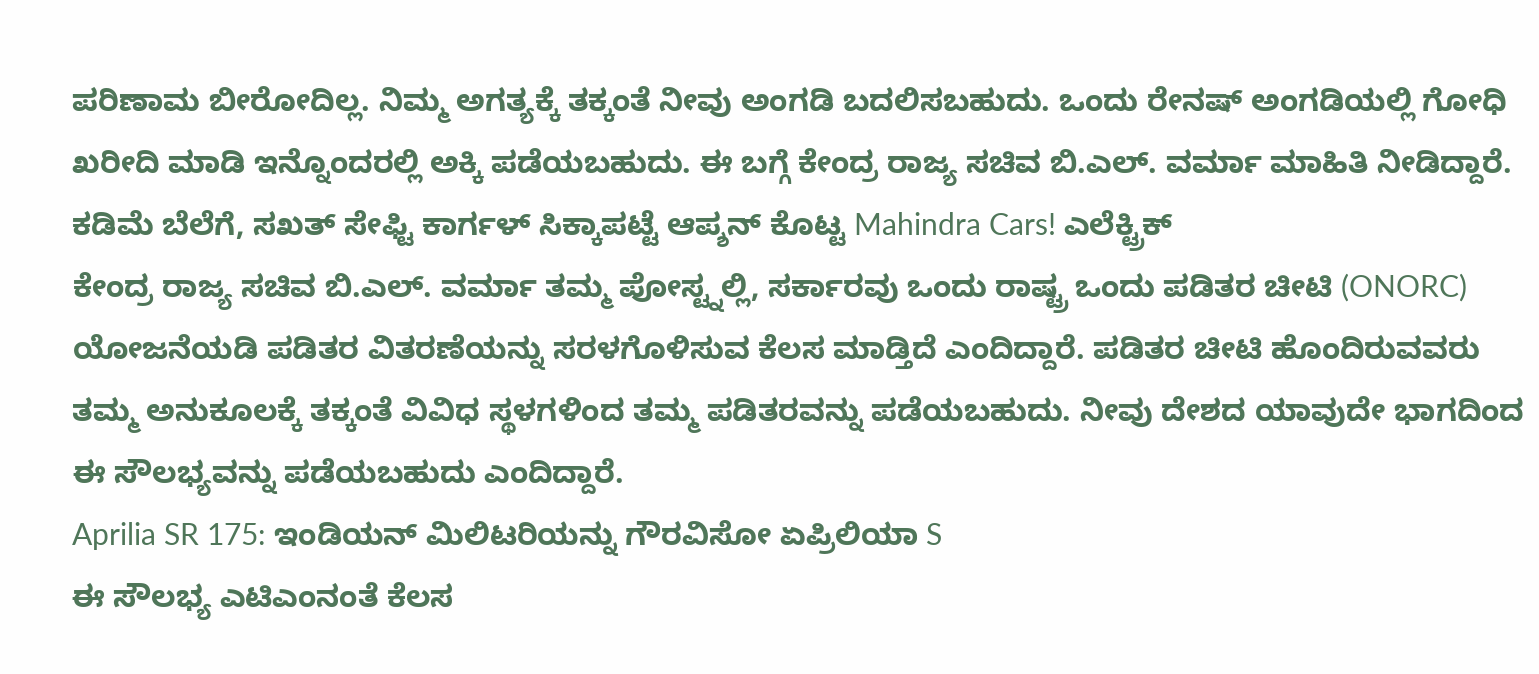ಪರಿಣಾಮ ಬೀರೋದಿಲ್ಲ. ನಿಮ್ಮ ಅಗತ್ಯಕ್ಕೆ ತಕ್ಕಂತೆ ನೀವು ಅಂಗಡಿ ಬದಲಿಸಬಹುದು. ಒಂದು ರೇನಷ್ ಅಂಗಡಿಯಲ್ಲಿ ಗೋಧಿ ಖರೀದಿ ಮಾಡಿ ಇನ್ನೊಂದರಲ್ಲಿ ಅಕ್ಕಿ ಪಡೆಯಬಹುದು. ಈ ಬಗ್ಗೆ ಕೇಂದ್ರ ರಾಜ್ಯ ಸಚಿವ ಬಿ.ಎಲ್. ವರ್ಮಾ ಮಾಹಿತಿ ನೀಡಿದ್ದಾರೆ.
ಕಡಿಮೆ ಬೆಲೆಗೆ, ಸಖತ್ ಸೇಫ್ಟಿ ಕಾರ್ಗಳ್ ಸಿಕ್ಕಾಪಟ್ಟೆ ಆಪ್ಶನ್ ಕೊಟ್ಟ Mahindra Cars! ಎಲೆಕ್ಟ್ರಿಕ್
ಕೇಂದ್ರ ರಾಜ್ಯ ಸಚಿವ ಬಿ.ಎಲ್. ವರ್ಮಾ ತಮ್ಮ ಪೋಸ್ಟ್ನಲ್ಲಿ, ಸರ್ಕಾರವು ಒಂದು ರಾಷ್ಟ್ರ ಒಂದು ಪಡಿತರ ಚೀಟಿ (ONORC) ಯೋಜನೆಯಡಿ ಪಡಿತರ ವಿತರಣೆಯನ್ನು ಸರಳಗೊಳಿಸುವ ಕೆಲಸ ಮಾಡ್ತಿದೆ ಎಂದಿದ್ದಾರೆ. ಪಡಿತರ ಚೀಟಿ ಹೊಂದಿರುವವರು ತಮ್ಮ ಅನುಕೂಲಕ್ಕೆ ತಕ್ಕಂತೆ ವಿವಿಧ ಸ್ಥಳಗಳಿಂದ ತಮ್ಮ ಪಡಿತರವನ್ನು ಪಡೆಯಬಹುದು. ನೀವು ದೇಶದ ಯಾವುದೇ ಭಾಗದಿಂದ ಈ ಸೌಲಭ್ಯವನ್ನು ಪಡೆಯಬಹುದು ಎಂದಿದ್ದಾರೆ.
Aprilia SR 175: ಇಂಡಿಯನ್ ಮಿಲಿಟರಿಯನ್ನು ಗೌರವಿಸೋ ಏಪ್ರಿಲಿಯಾ S
ಈ ಸೌಲಭ್ಯ ಎಟಿಎಂನಂತೆ ಕೆಲಸ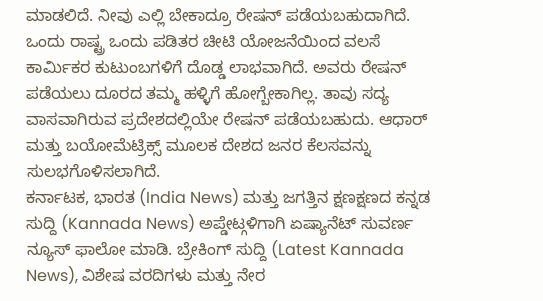ಮಾಡಲಿದೆ. ನೀವು ಎಲ್ಲಿ ಬೇಕಾದ್ರೂ ರೇಷನ್ ಪಡೆಯಬಹುದಾಗಿದೆ. ಒಂದು ರಾಷ್ಟ್ರ ಒಂದು ಪಡಿತರ ಚೀಟಿ ಯೋಜನೆಯಿಂದ ವಲಸೆ ಕಾರ್ಮಿಕರ ಕುಟುಂಬಗಳಿಗೆ ದೊಡ್ಡ ಲಾಭವಾಗಿದೆ. ಅವರು ರೇಷನ್ ಪಡೆಯಲು ದೂರದ ತಮ್ಮ ಹಳ್ಳಿಗೆ ಹೋಗ್ಬೇಕಾಗಿಲ್ಲ. ತಾವು ಸದ್ಯ ವಾಸವಾಗಿರುವ ಪ್ರದೇಶದಲ್ಲಿಯೇ ರೇಷನ್ ಪಡೆಯಬಹುದು. ಆಧಾರ್ ಮತ್ತು ಬಯೋಮೆಟ್ರಿಕ್ಸ್ ಮೂಲಕ ದೇಶದ ಜನರ ಕೆಲಸವನ್ನು ಸುಲಭಗೊಳಿಸಲಾಗಿದೆ.
ಕರ್ನಾಟಕ, ಭಾರತ (India News) ಮತ್ತು ಜಗತ್ತಿನ ಕ್ಷಣಕ್ಷಣದ ಕನ್ನಡ ಸುದ್ದಿ (Kannada News) ಅಪ್ಡೇಟ್ಗಳಿಗಾಗಿ ಏಷ್ಯಾನೆಟ್ ಸುವರ್ಣ ನ್ಯೂಸ್ ಫಾಲೋ ಮಾಡಿ. ಬ್ರೇಕಿಂಗ್ ಸುದ್ದಿ (Latest Kannada News), ವಿಶೇಷ ವರದಿಗಳು ಮತ್ತು ನೇರ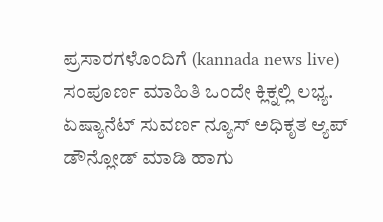ಪ್ರಸಾರಗಳೊಂದಿಗೆ (kannada news live) ಸಂಪೂರ್ಣ ಮಾಹಿತಿ ಒಂದೇ ಕ್ಲಿಕ್ನಲ್ಲಿ ಲಭ್ಯ. ಏಷ್ಯಾನೆಟ್ ಸುವರ್ಣ ನ್ಯೂಸ್ ಅಧಿಕೃತ ಆ್ಯಪ್ ಡೌನ್ಲೋಡ್ ಮಾಡಿ ಹಾಗು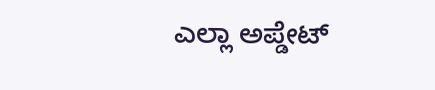ಎಲ್ಲಾ ಅಪ್ಡೇಟ್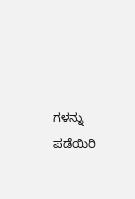ಗಳನ್ನು ಪಡೆಯಿರಿ